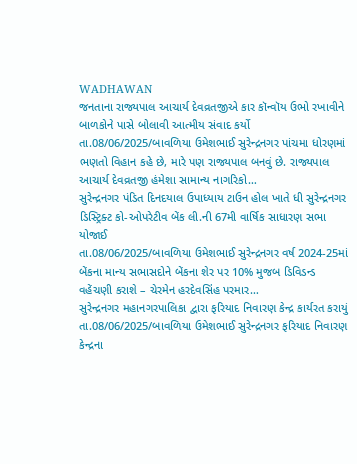WADHAWAN
જનતાના રાજ્યપાલ આચાર્ય દેવવ્રતજીએ કાર કૉન્વૉય ઉભો રખાવીને બાળકોને પાસે બોલાવી આત્મીય સંવાદ કર્યો
તા.08/06/2025/બાવળિયા ઉમેશભાઈ સુરેન્દ્રનગર પાંચમા ધોરણમાં ભણતો વિહાન કહે છે, મારે પણ રાજ્યપાલ બનવું છે. રાજ્યપાલ આચાર્ય દેવવ્રતજી હંમેશા સામાન્ય નાગરિકો…
સુરેન્દ્રનગર પંડિત દિનદયાલ ઉપાધ્યાય ટાઉન હોલ ખાતે ધી સુરેન્દ્રનગર ડિસ્ટ્રિક્ટ કો-ઓપરેટીવ બેંક લી.ની 67મી વાર્ષિક સાધારણ સભા યોજાઈ
તા.08/06/2025/બાવળિયા ઉમેશભાઈ સુરેન્દ્રનગર વર્ષ 2024-25માં બેંકના માન્ય સભાસદોને બેંકના શેર પર 10% મુજબ ડિવિડન્ડ વહેંચણી કરાશે – ચેરમેન હરદેવસિંહ પરમાર…
સુરેન્દ્રનગર મહાનગરપાલિકા દ્વારા ફરિયાદ નિવારણ કેન્દ્ર કાર્યરત કરાયું
તા.08/06/2025/બાવળિયા ઉમેશભાઈ સુરેન્દ્રનગર ફરિયાદ નિવારણ કેન્દ્રના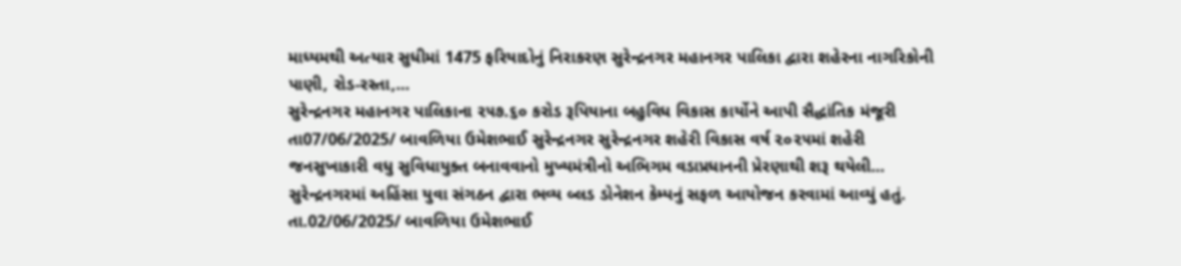માધ્યમથી અત્યાર સુધીમાં 1475 ફરિયાદોનું નિરાકરણ સુરેન્દ્રનગર મહાનગર પાલિકા દ્વારા શહેરના નાગરિકોની પાણી, રોડ-રસ્તા,…
સુરેન્દ્રનગર મહાનગર પાલિકાના ૨૫૭.૬૦ કરોડ રૂપિયાના બહુવિધ વિકાસ કાર્યોને આપી સૈદ્ધાંતિક મંજૂરી
તા07/06/2025/ બાવળિયા ઉમેશભાઈ સુરેન્દ્રનગર સુરેન્દ્રનગર શહેરી વિકાસ વર્ષ ૨૦૨૫માં શહેરી જનસુખાકારી વધુ સુવિધાયુક્ત બનાવવાનો મુખ્યમંત્રીનો અભિગમ વડાપ્રધાનની પ્રેરણાથી શરૂ થયેલી…
સુરેન્દ્રનગરમાં અહિંસા યુવા સંગઠન દ્વારા ભવ્ય બ્લડ ડોનેશન કેમ્પનું સફળ આયોજન કરવામાં આવ્યું હતું.
તા.02/06/2025/ બાવળિયા ઉમેશભાઈ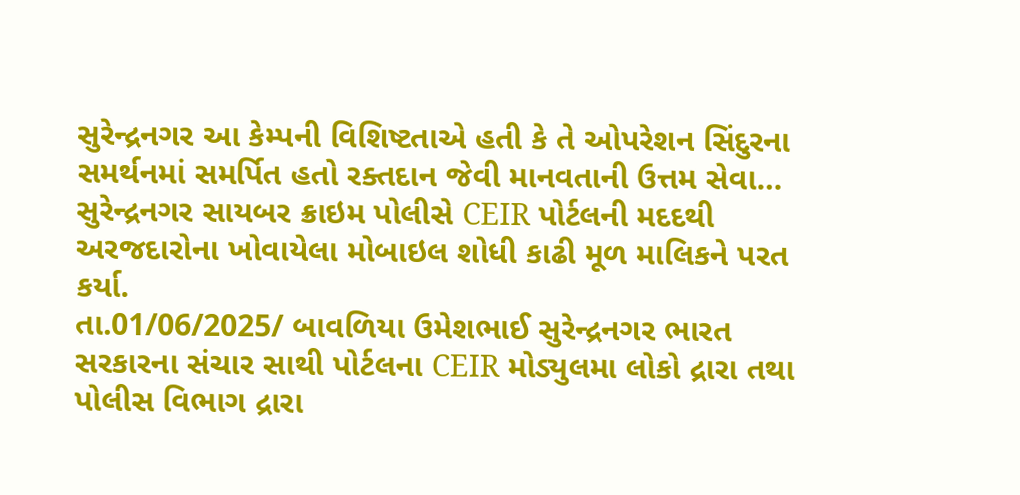સુરેન્દ્રનગર આ કેમ્પની વિશિષ્ટતાએ હતી કે તે ઓપરેશન સિંદુરના સમર્થનમાં સમર્પિત હતો રક્તદાન જેવી માનવતાની ઉત્તમ સેવા…
સુરેન્દ્રનગર સાયબર ક્રાઇમ પોલીસે CEIR પોર્ટલની મદદથી અરજદારોના ખોવાયેલા મોબાઇલ શોધી કાઢી મૂળ માલિકને પરત કર્યા.
તા.01/06/2025/ બાવળિયા ઉમેશભાઈ સુરેન્દ્રનગર ભારત સરકારના સંચાર સાથી પોર્ટલના CEIR મોડ્યુલમા લોકો દ્રારા તથા પોલીસ વિભાગ દ્રારા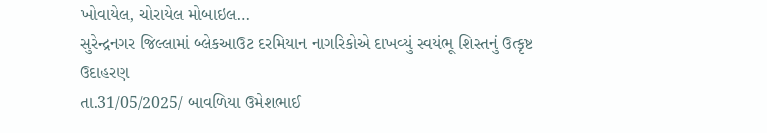ખોવાયેલ, ચોરાયેલ મોબાઇલ…
સુરેન્દ્રનગર જિલ્લામાં બ્લેકઆઉટ દરમિયાન નાગરિકોએ દાખવ્યું સ્વયંભૂ શિસ્તનું ઉત્કૃષ્ટ ઉદાહરણ
તા.31/05/2025/ બાવળિયા ઉમેશભાઈ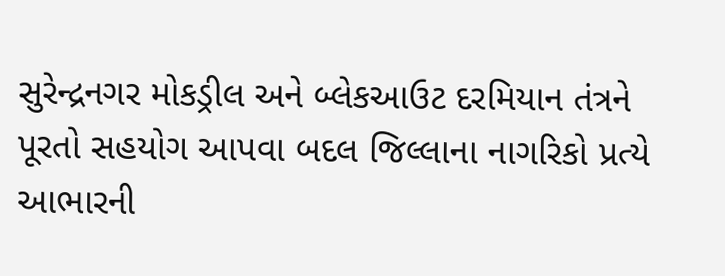સુરેન્દ્રનગર મોકડ્રીલ અને બ્લેકઆઉટ દરમિયાન તંત્રને પૂરતો સહયોગ આપવા બદલ જિલ્લાના નાગરિકો પ્રત્યે આભારની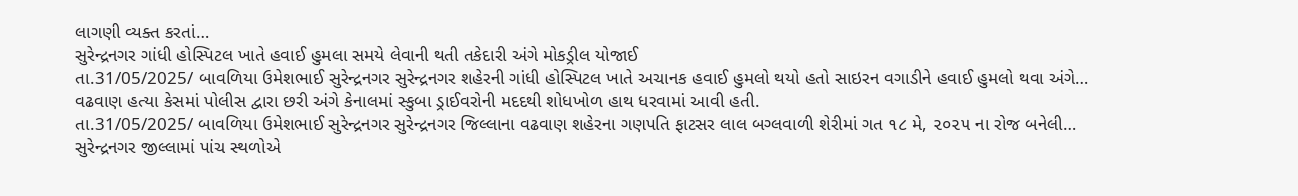લાગણી વ્યક્ત કરતાં…
સુરેન્દ્રનગર ગાંધી હોસ્પિટલ ખાતે હવાઈ હુમલા સમયે લેવાની થતી તકેદારી અંગે મોકડ્રીલ યોજાઈ
તા.31/05/2025/ બાવળિયા ઉમેશભાઈ સુરેન્દ્રનગર સુરેન્દ્રનગર શહેરની ગાંધી હોસ્પિટલ ખાતે અચાનક હવાઈ હુમલો થયો હતો સાઇરન વગાડીને હવાઈ હુમલો થવા અંગે…
વઢવાણ હત્યા કેસમાં પોલીસ દ્વારા છરી અંગે કેનાલમાં સ્કુબા ડ્રાઈવરોની મદદથી શોધખોળ હાથ ધરવામાં આવી હતી.
તા.31/05/2025/ બાવળિયા ઉમેશભાઈ સુરેન્દ્રનગર સુરેન્દ્રનગર જિલ્લાના વઢવાણ શહેરના ગણપતિ ફાટસર લાલ બગ્લવાળી શેરીમાં ગત ૧૮ મે, ૨૦૨૫ ના રોજ બનેલી…
સુરેન્દ્રનગર જીલ્લામાં પાંચ સ્થળોએ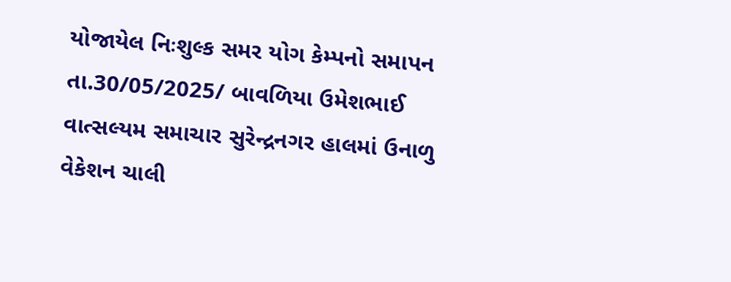યોજાયેલ નિઃશુલ્ક સમર યોગ કેમ્પનો સમાપન
તા.30/05/2025/ બાવળિયા ઉમેશભાઈ વાત્સલ્યમ સમાચાર સુરેન્દ્રનગર હાલમાં ઉનાળુ વેકેશન ચાલી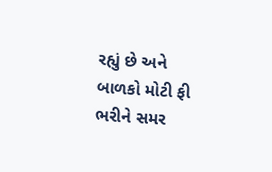રહ્યું છે અને બાળકો મોટી ફી ભરીને સમર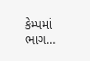કેમ્પમાં ભાગ…